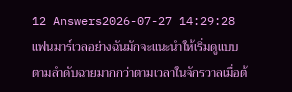12 Answers2026-07-27 14:29:28
แฟนมาร์เวลอย่างฉันมักจะแนะนำให้เริ่มดูแบบตามลำดับฉายมากกว่าตามเวลาในจักรวาลเมื่อต้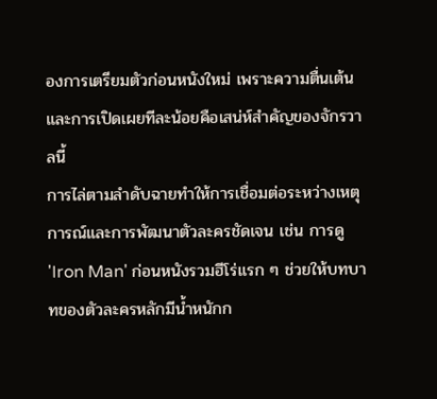องการเตรียมตัวก่อนหนังใหม่ เพราะความตื่นเต้นและการเปิดเผยทีละน้อยคือเสน่ห์สำคัญของจักรวาลนี้
การไล่ตามลำดับฉายทำให้การเชื่อมต่อระหว่างเหตุการณ์และการพัฒนาตัวละครชัดเจน เช่น การดู 'Iron Man' ก่อนหนังรวมฮีโร่แรก ๆ ช่วยให้บทบาทของตัวละครหลักมีน้ำหนักก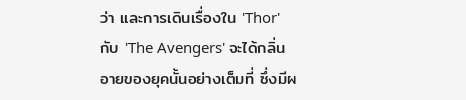ว่า และการเดินเรื่องใน 'Thor' กับ 'The Avengers' จะได้กลิ่นอายของยุคนั้นอย่างเต็มที่ ซึ่งมีผ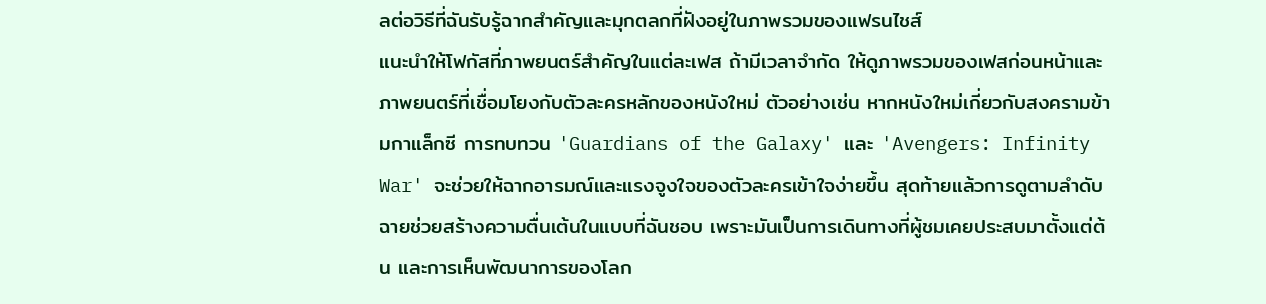ลต่อวิธีที่ฉันรับรู้ฉากสำคัญและมุกตลกที่ฝังอยู่ในภาพรวมของแฟรนไชส์
แนะนำให้โฟกัสที่ภาพยนตร์สำคัญในแต่ละเฟส ถ้ามีเวลาจำกัด ให้ดูภาพรวมของเฟสก่อนหน้าและภาพยนตร์ที่เชื่อมโยงกับตัวละครหลักของหนังใหม่ ตัวอย่างเช่น หากหนังใหม่เกี่ยวกับสงครามข้ามกาแล็กซี การทบทวน 'Guardians of the Galaxy' และ 'Avengers: Infinity War' จะช่วยให้ฉากอารมณ์และแรงจูงใจของตัวละครเข้าใจง่ายขึ้น สุดท้ายแล้วการดูตามลำดับฉายช่วยสร้างความตื่นเต้นในแบบที่ฉันชอบ เพราะมันเป็นการเดินทางที่ผู้ชมเคยประสบมาตั้งแต่ต้น และการเห็นพัฒนาการของโลก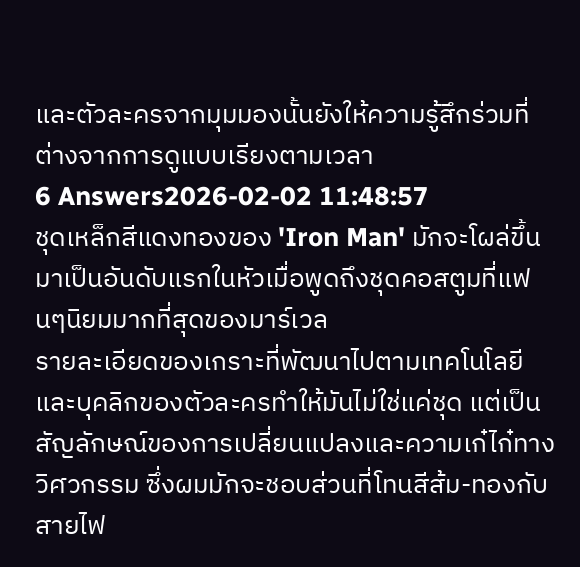และตัวละครจากมุมมองนั้นยังให้ความรู้สึกร่วมที่ต่างจากการดูแบบเรียงตามเวลา
6 Answers2026-02-02 11:48:57
ชุดเหล็กสีแดงทองของ 'Iron Man' มักจะโผล่ขึ้นมาเป็นอันดับแรกในหัวเมื่อพูดถึงชุดคอสตูมที่แฟนๆนิยมมากที่สุดของมาร์เวล
รายละเอียดของเกราะที่พัฒนาไปตามเทคโนโลยีและบุคลิกของตัวละครทำให้มันไม่ใช่แค่ชุด แต่เป็นสัญลักษณ์ของการเปลี่ยนแปลงและความเก๋ไก๋ทางวิศวกรรม ซึ่งผมมักจะชอบส่วนที่โทนสีส้ม-ทองกับสายไฟ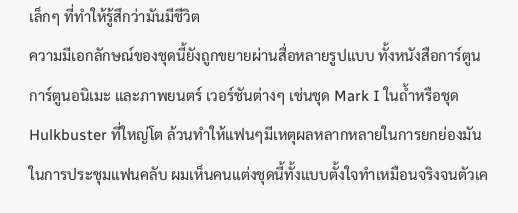เล็กๆ ที่ทำให้รู้สึกว่ามันมีชีวิต
ความมีเอกลักษณ์ของชุดนี้ยังถูกขยายผ่านสื่อหลายรูปแบบ ทั้งหนังสือการ์ตูน การ์ตูนอนิเมะ และภาพยนตร์ เวอร์ชันต่างๆ เช่นชุด Mark I ในถ้ำหรือชุด Hulkbuster ที่ใหญ่โต ล้วนทำให้แฟนๆมีเหตุผลหลากหลายในการยกย่องมัน ในการประชุมแฟนคลับ ผมเห็นคนแต่งชุดนี้ทั้งแบบตั้งใจทำเหมือนจริงจนตัวเค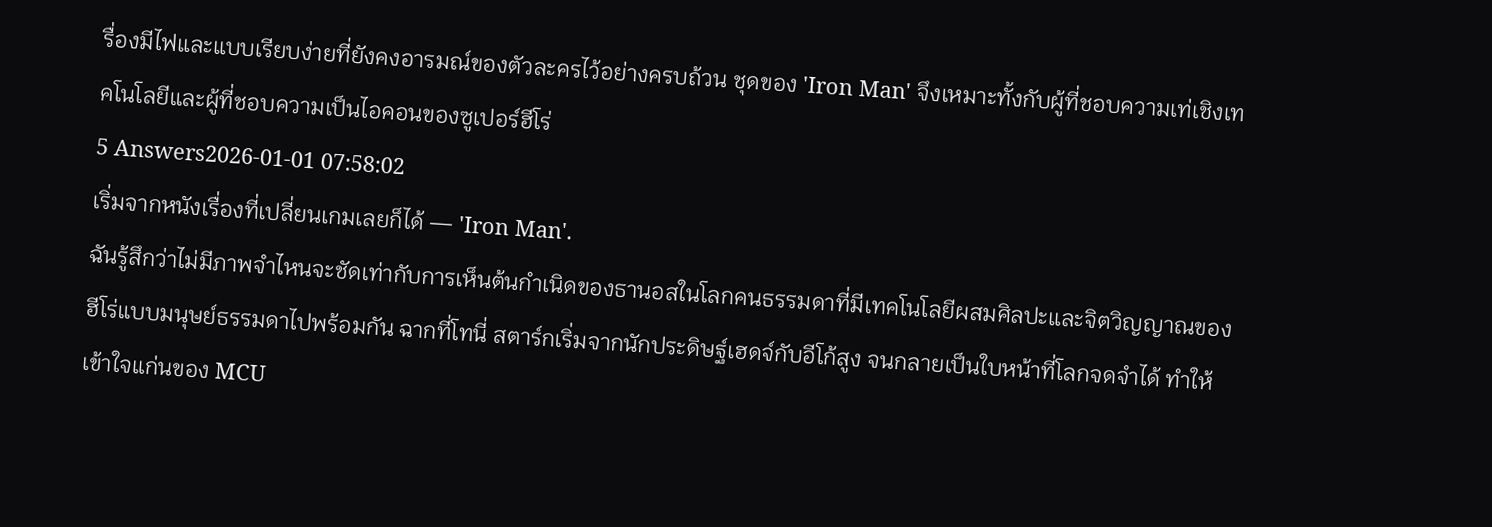รื่องมีไฟและแบบเรียบง่ายที่ยังคงอารมณ์ของตัวละครไว้อย่างครบถ้วน ชุดของ 'Iron Man' จึงเหมาะทั้งกับผู้ที่ชอบความเท่เชิงเทคโนโลยีและผู้ที่ชอบความเป็นไอคอนของซูเปอร์ฮีโร่
5 Answers2026-01-01 07:58:02
เริ่มจากหนังเรื่องที่เปลี่ยนเกมเลยก็ได้ — 'Iron Man'.
ฉันรู้สึกว่าไม่มีภาพจำไหนจะชัดเท่ากับการเห็นต้นกำเนิดของธานอสในโลกคนธรรมดาที่มีเทคโนโลยีผสมศิลปะและจิตวิญญาณของฮีโร่แบบมนุษย์ธรรมดาไปพร้อมกัน ฉากที่โทนี่ สตาร์กเริ่มจากนักประดิษฐ์เฮดจ์กับอีโก้สูง จนกลายเป็นใบหน้าที่โลกจดจำได้ ทำให้เข้าใจแก่นของ MCU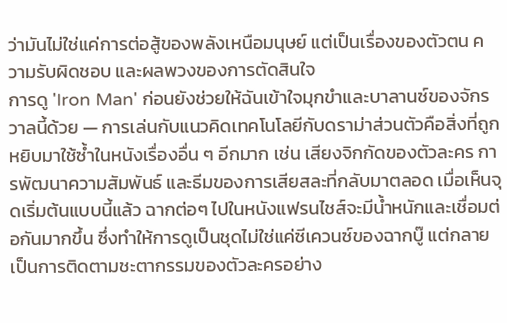ว่ามันไม่ใช่แค่การต่อสู้ของพลังเหนือมนุษย์ แต่เป็นเรื่องของตัวตน ความรับผิดชอบ และผลพวงของการตัดสินใจ
การดู 'Iron Man' ก่อนยังช่วยให้ฉันเข้าใจมุกขำและบาลานซ์ของจักรวาลนี้ด้วย — การเล่นกับแนวคิดเทคโนโลยีกับดราม่าส่วนตัวคือสิ่งที่ถูกหยิบมาใช้ซ้ำในหนังเรื่องอื่น ๆ อีกมาก เช่น เสียงจิกกัดของตัวละคร การพัฒนาความสัมพันธ์ และธีมของการเสียสละที่กลับมาตลอด เมื่อเห็นจุดเริ่มต้นแบบนี้แล้ว ฉากต่อๆ ไปในหนังแฟรนไชส์จะมีน้ำหนักและเชื่อมต่อกันมากขึ้น ซึ่งทำให้การดูเป็นชุดไม่ใช่แค่ซีเควนซ์ของฉากบู๊ แต่กลายเป็นการติดตามชะตากรรมของตัวละครอย่าง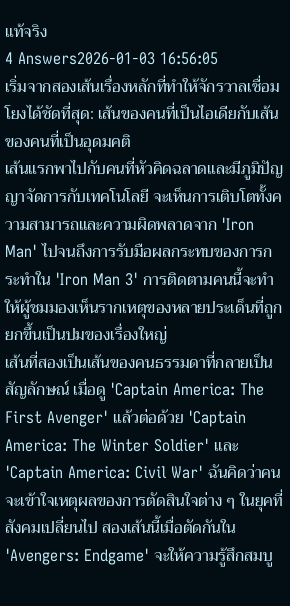แท้จริง
4 Answers2026-01-03 16:56:05
เริ่มจากสองเส้นเรื่องหลักที่ทำให้จักรวาลเชื่อมโยงได้ชัดที่สุด: เส้นของคนที่เป็นไอเดียกับเส้นของคนที่เป็นอุดมคติ
เส้นแรกพาไปกับคนที่หัวคิดฉลาดและมีภูมิปัญญาจัดการกับเทคโนโลยี จะเห็นการเติบโตทั้งความสามารถและความผิดพลาดจาก 'Iron Man' ไปจนถึงการรับมือผลกระทบของการกระทำใน 'Iron Man 3' การติดตามคนนี้จะทำให้ผู้ชมมองเห็นรากเหตุของหลายประเด็นที่ถูกยกขึ้นเป็นปมของเรื่องใหญ่
เส้นที่สองเป็นเส้นของคนธรรมดาที่กลายเป็นสัญลักษณ์ เมื่อดู 'Captain America: The First Avenger' แล้วต่อด้วย 'Captain America: The Winter Soldier' และ 'Captain America: Civil War' ฉันคิดว่าคนจะเข้าใจเหตุผลของการตัดสินใจต่าง ๆ ในยุคที่สังคมเปลี่ยนไป สองเส้นนี้เมื่อตัดกันใน 'Avengers: Endgame' จะให้ความรู้สึกสมบู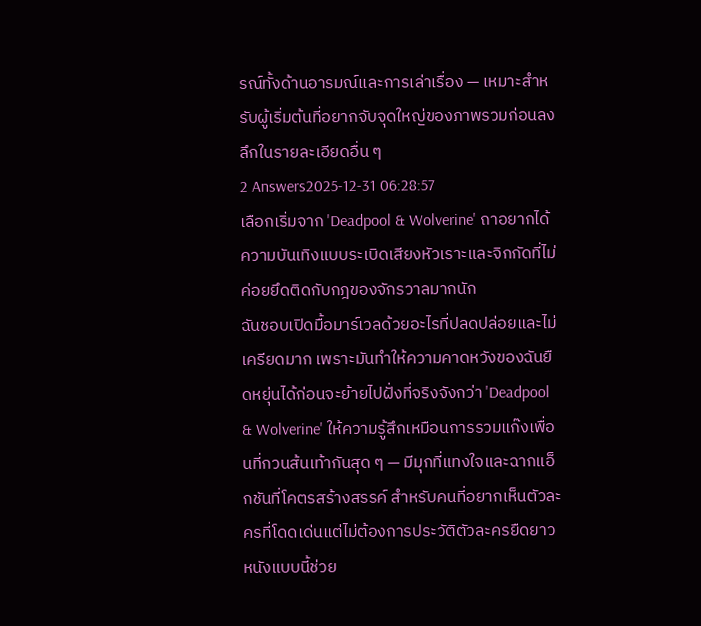รณ์ทั้งด้านอารมณ์และการเล่าเรื่อง — เหมาะสำหรับผู้เริ่มต้นที่อยากจับจุดใหญ่ของภาพรวมก่อนลงลึกในรายละเอียดอื่น ๆ
2 Answers2025-12-31 06:28:57
เลือกเริ่มจาก 'Deadpool & Wolverine' ถาอยากได้ความบันเทิงแบบระเบิดเสียงหัวเราะและจิกกัดที่ไม่ค่อยยึดติดกับกฎของจักรวาลมากนัก
ฉันชอบเปิดมื้อมาร์เวลด้วยอะไรที่ปลดปล่อยและไม่เครียดมาก เพราะมันทำให้ความคาดหวังของฉันยืดหยุ่นได้ก่อนจะย้ายไปฝั่งที่จริงจังกว่า 'Deadpool & Wolverine' ให้ความรู้สึกเหมือนการรวมแก๊งเพื่อนที่กวนส้นเท้ากันสุด ๆ — มีมุกที่แทงใจและฉากแอ็กชันที่โคตรสร้างสรรค์ สำหรับคนที่อยากเห็นตัวละครที่โดดเด่นแต่ไม่ต้องการประวัติตัวละครยืดยาว หนังแบบนี้ช่วย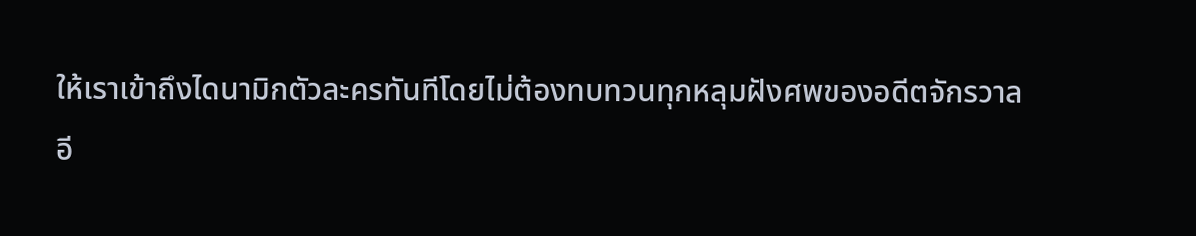ให้เราเข้าถึงไดนามิกตัวละครทันทีโดยไม่ต้องทบทวนทุกหลุมฝังศพของอดีตจักรวาล
อี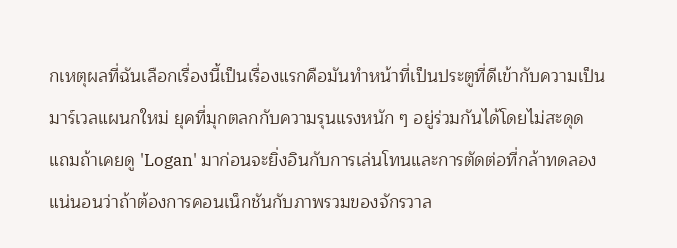กเหตุผลที่ฉันเลือกเรื่องนี้เป็นเรื่องแรกคือมันทำหน้าที่เป็นประตูที่ดีเข้ากับความเป็นมาร์เวลแผนกใหม่ ยุคที่มุกตลกกับความรุนแรงหนัก ๆ อยู่ร่วมกันได้โดยไม่สะดุด แถมถ้าเคยดู 'Logan' มาก่อนจะยิ่งอินกับการเล่นโทนและการตัดต่อที่กล้าทดลอง แน่นอนว่าถ้าต้องการคอนเน็กชันกับภาพรวมของจักรวาล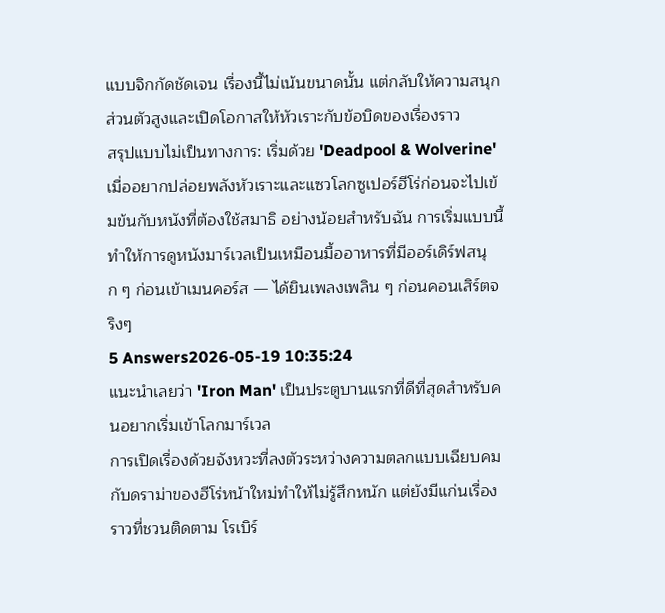แบบจิกกัดชัดเจน เรื่องนี้ไม่เน้นขนาดนั้น แต่กลับให้ความสนุกส่วนตัวสูงและเปิดโอกาสให้หัวเราะกับข้อบิดของเรื่องราว
สรุปแบบไม่เป็นทางการ: เริ่มด้วย 'Deadpool & Wolverine' เมื่ออยากปล่อยพลังหัวเราะและแซวโลกซูเปอร์ฮีโร่ก่อนจะไปเข้มข้นกับหนังที่ต้องใช้สมาธิ อย่างน้อยสำหรับฉัน การเริ่มแบบนี้ทำให้การดูหนังมาร์เวลเป็นเหมือนมื้ออาหารที่มีออร์เดิร์ฟสนุก ๆ ก่อนเข้าเมนคอร์ส — ได้ยินเพลงเพลิน ๆ ก่อนคอนเสิร์ตจริงๆ
5 Answers2026-05-19 10:35:24
แนะนำเลยว่า 'Iron Man' เป็นประตูบานแรกที่ดีที่สุดสำหรับคนอยากเริ่มเข้าโลกมาร์เวล
การเปิดเรื่องด้วยจังหวะที่ลงตัวระหว่างความตลกแบบเฉียบคมกับดราม่าของฮีโร่หน้าใหม่ทำให้ไม่รู้สึกหนัก แต่ยังมีแก่นเรื่องราวที่ชวนติดตาม โรเบิร์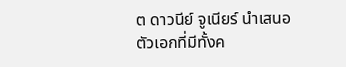ต ดาวนีย์ จูเนียร์ นำเสนอตัวเอกที่มีทั้งค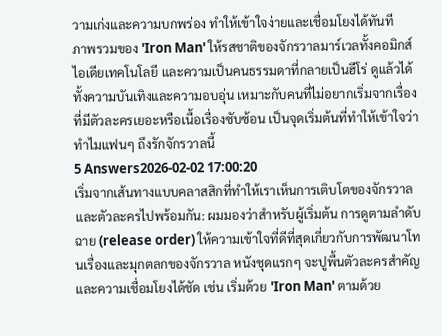วามเก่งและความบกพร่อง ทำให้เข้าใจง่ายและเชื่อมโยงได้ทันที
ภาพรวมของ 'Iron Man' ให้รสชาติของจักรวาลมาร์เวลทั้งคอมิกส์ ไอเดียเทคโนโลยี และความเป็นคนธรรมดาที่กลายเป็นฮีโร่ ดูแล้วได้ทั้งความบันเทิงและความอบอุ่น เหมาะกับคนที่ไม่อยากเริ่มจากเรื่องที่มีตัวละครเยอะหรือเนื้อเรื่องซับซ้อน เป็นจุดเริ่มต้นที่ทำให้เข้าใจว่าทำไมแฟนๆ ถึงรักจักรวาลนี้
5 Answers2026-02-02 17:00:20
เริ่มจากเส้นทางแบบคลาสสิกที่ทำให้เราเห็นการเติบโตของจักรวาลและตัวละครไปพร้อมกัน: ผมมองว่าสำหรับผู้เริ่มต้น การดูตามลำดับฉาย (release order) ให้ความเข้าใจที่ดีที่สุดเกี่ยวกับการพัฒนาโทนเรื่องและมุกตลกของจักรวาล หนังชุดแรกๆ จะปูพื้นตัวละครสำคัญและความเชื่อมโยงได้ชัด เช่น เริ่มด้วย 'Iron Man' ตามด้วย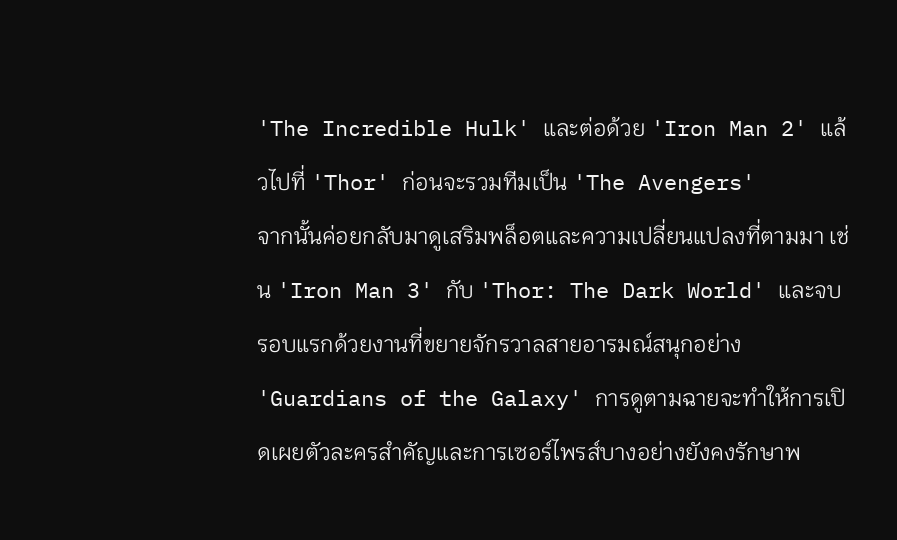'The Incredible Hulk' และต่อด้วย 'Iron Man 2' แล้วไปที่ 'Thor' ก่อนจะรวมทีมเป็น 'The Avengers'
จากนั้นค่อยกลับมาดูเสริมพล็อตและความเปลี่ยนแปลงที่ตามมา เช่น 'Iron Man 3' กับ 'Thor: The Dark World' และจบรอบแรกด้วยงานที่ขยายจักรวาลสายอารมณ์สนุกอย่าง 'Guardians of the Galaxy' การดูตามฉายจะทำให้การเปิดเผยตัวละครสำคัญและการเซอร์ไพรส์บางอย่างยังคงรักษาพ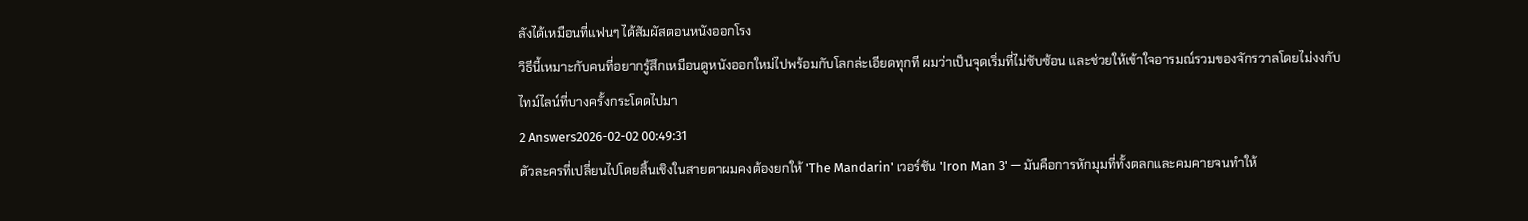ลังได้เหมือนที่แฟนๆ ได้สัมผัสตอนหนังออกโรง
วิธีนี้เหมาะกับคนที่อยากรู้สึกเหมือนดูหนังออกใหม่ไปพร้อมกับโลกล่ะเอียดทุกที ผมว่าเป็นจุดเริ่มที่ไม่ซับซ้อน และช่วยให้เข้าใจอารมณ์รวมของจักรวาลโดยไม่งงกับไทม์ไลน์ที่บางครั้งกระโดดไปมา
2 Answers2026-02-02 00:49:31
ตัวละครที่เปลี่ยนไปโดยสิ้นเชิงในสายตาผมคงต้องยกให้ 'The Mandarin' เวอร์ชัน 'Iron Man 3' — มันคือการหักมุมที่ทั้งตลกและคมคายจนทำให้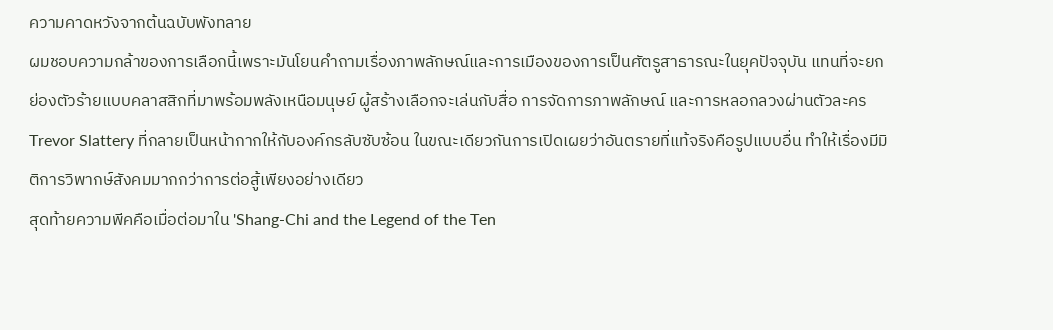ความคาดหวังจากต้นฉบับพังทลาย
ผมชอบความกล้าของการเลือกนี้เพราะมันโยนคำถามเรื่องภาพลักษณ์และการเมืองของการเป็นศัตรูสาธารณะในยุคปัจจุบัน แทนที่จะยกย่องตัวร้ายแบบคลาสสิกที่มาพร้อมพลังเหนือมนุษย์ ผู้สร้างเลือกจะเล่นกับสื่อ การจัดการภาพลักษณ์ และการหลอกลวงผ่านตัวละคร Trevor Slattery ที่กลายเป็นหน้ากากให้กับองค์กรลับซับซ้อน ในขณะเดียวกันการเปิดเผยว่าอันตรายที่แท้จริงคือรูปแบบอื่น ทำให้เรื่องมีมิติการวิพากษ์สังคมมากกว่าการต่อสู้เพียงอย่างเดียว
สุดท้ายความพีคคือเมื่อต่อมาใน 'Shang-Chi and the Legend of the Ten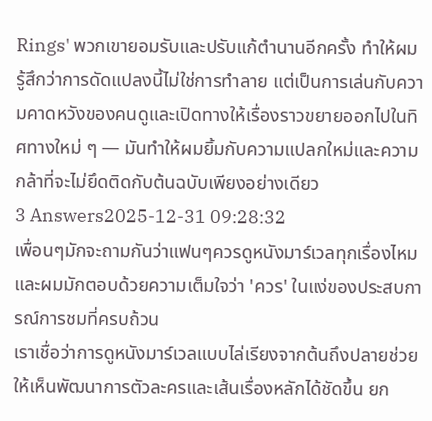Rings' พวกเขายอมรับและปรับแก้ตำนานอีกครั้ง ทำให้ผมรู้สึกว่าการดัดแปลงนี้ไม่ใช่การทำลาย แต่เป็นการเล่นกับความคาดหวังของคนดูและเปิดทางให้เรื่องราวขยายออกไปในทิศทางใหม่ ๆ — มันทำให้ผมยิ้มกับความแปลกใหม่และความกล้าที่จะไม่ยึดติดกับต้นฉบับเพียงอย่างเดียว
3 Answers2025-12-31 09:28:32
เพื่อนๆมักจะถามกันว่าแฟนๆควรดูหนังมาร์เวลทุกเรื่องไหม และผมมักตอบด้วยความเต็มใจว่า 'ควร' ในแง่ของประสบการณ์การชมที่ครบถ้วน
เราเชื่อว่าการดูหนังมาร์เวลแบบไล่เรียงจากต้นถึงปลายช่วยให้เห็นพัฒนาการตัวละครและเส้นเรื่องหลักได้ชัดขึ้น ยก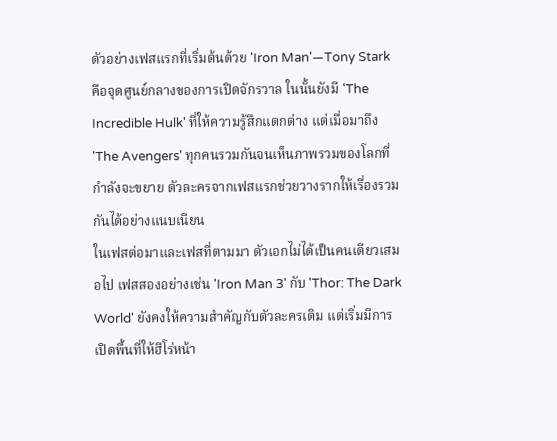ตัวอย่างเฟสแรกที่เริ่มต้นด้วย 'Iron Man'—Tony Stark คือจุดศูนย์กลางของการเปิดจักรวาล ในนั้นยังมี 'The Incredible Hulk' ที่ให้ความรู้สึกแตกต่าง แต่เมื่อมาถึง 'The Avengers' ทุกคนรวมกันจนเห็นภาพรวมของโลกที่กำลังจะขยาย ตัวละครจากเฟสแรกช่วยวางรากให้เรื่องรวมกันได้อย่างแนบเนียน
ในเฟสต่อมาและเฟสที่ตามมา ตัวเอกไม่ได้เป็นคนเดียวเสมอไป เฟสสองอย่างเช่น 'Iron Man 3' กับ 'Thor: The Dark World' ยังคงให้ความสำคัญกับตัวละครเดิม แต่เริ่มมีการเปิดพื้นที่ให้ฮีโร่หน้า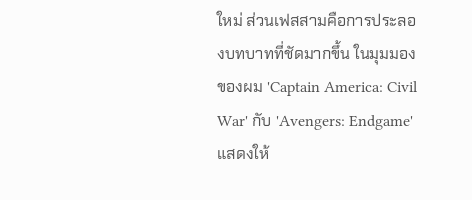ใหม่ ส่วนเฟสสามคือการประลองบทบาทที่ชัดมากขึ้น ในมุมมองของผม 'Captain America: Civil War' กับ 'Avengers: Endgame' แสดงให้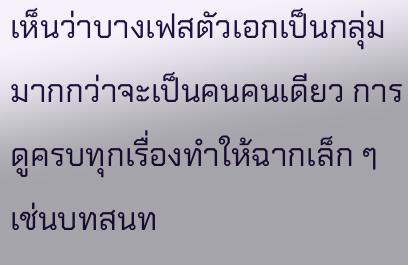เห็นว่าบางเฟสตัวเอกเป็นกลุ่มมากกว่าจะเป็นคนคนเดียว การดูครบทุกเรื่องทำให้ฉากเล็ก ๆ เช่นบทสนท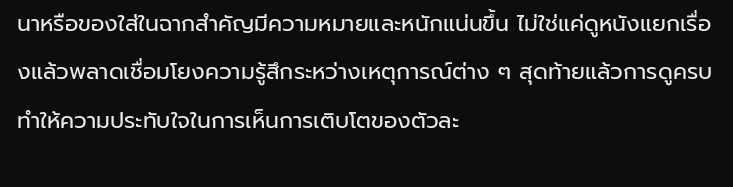นาหรือของใส่ในฉากสำคัญมีความหมายและหนักแน่นขึ้น ไม่ใช่แค่ดูหนังแยกเรื่องแล้วพลาดเชื่อมโยงความรู้สึกระหว่างเหตุการณ์ต่าง ๆ สุดท้ายแล้วการดูครบทำให้ความประทับใจในการเห็นการเติบโตของตัวละ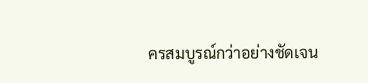ครสมบูรณ์กว่าอย่างชัดเจน